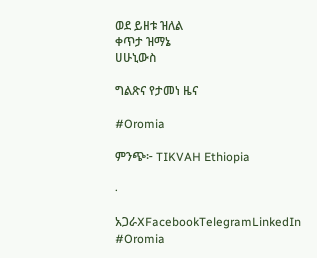ወደ ይዘቱ ዝለል
ቀጥታ ዝማኔ
ሀሁኒውስ

ግልጽና የታመነ ዜና

#Oromia

ምንጭ፦ TIKVAH Ethiopia

·

አጋራXFacebookTelegramLinkedIn
#Oromia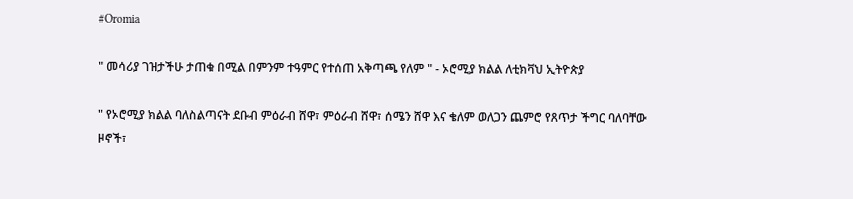#Oromia

" መሳሪያ ገዝታችሁ ታጠቁ በሚል በምንም ተዓምር የተሰጠ አቅጣጫ የለም " - ኦሮሚያ ክልል ለቲክቫህ ኢትዮጵያ

" የኦሮሚያ ክልል ባለስልጣናት ደቡብ ምዕራብ ሸዋ፣ ምዕራብ ሸዋ፣ ሰሜን ሸዋ እና ቄለም ወለጋን ጨምሮ የጸጥታ ችግር ባለባቸው ዞኖች፣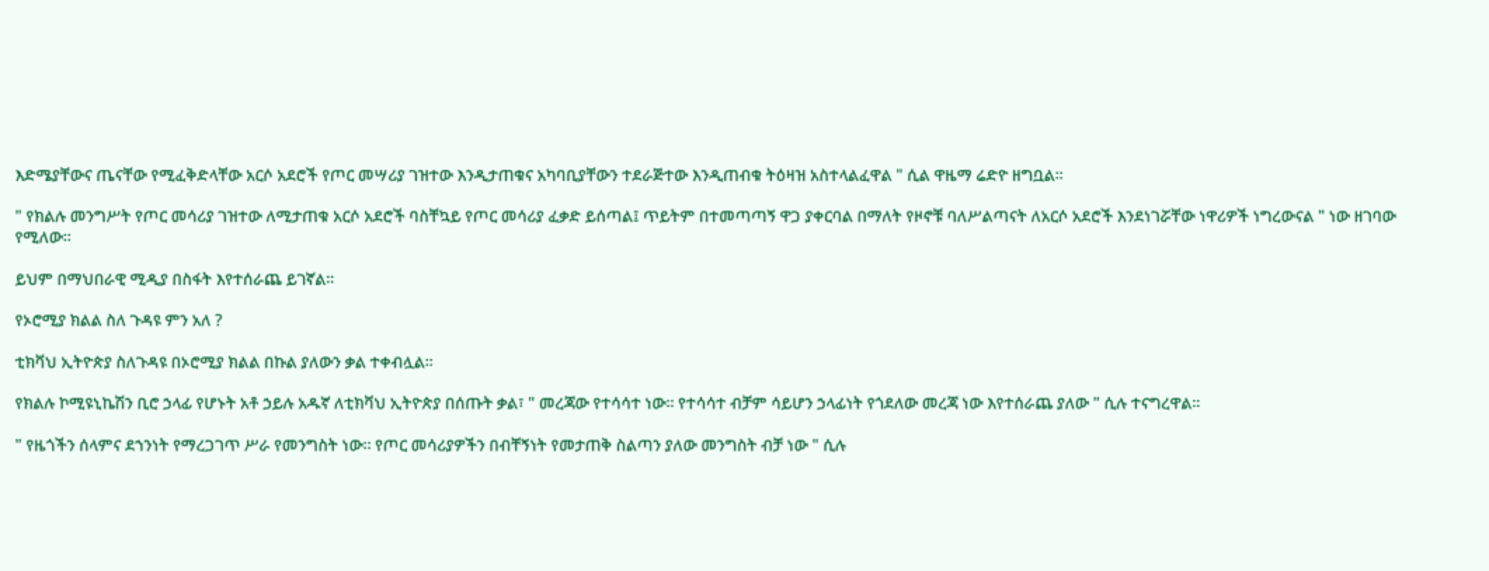እድሜያቸውና ጤናቸው የሚፈቅድላቸው አርሶ አደሮች የጦር መሣሪያ ገዝተው እንዲታጠቁና አካባቢያቸውን ተደራጅተው እንዲጠብቁ ትዕዛዝ አስተላልፈዋል " ሲል ዋዜማ ሬድዮ ዘግቧል።

" የክልሉ መንግሥት የጦር መሳሪያ ገዝተው ለሚታጠቁ አርሶ አደሮች ባስቸኳይ የጦር መሳሪያ ፈቃድ ይሰጣል፤ ጥይትም በተመጣጣኝ ዋጋ ያቀርባል በማለት የዞኖቹ ባለሥልጣናት ለአርሶ አደሮች እንደነገሯቸው ነዋሪዎች ነግረውናል " ነው ዘገባው የሚለው።

ይህም በማህበራዊ ሚዲያ በስፋት እየተሰራጨ ይገኛል።

የኦሮሚያ ክልል ስለ ጉዳዩ ምን አለ ?

ቲክቫህ ኢትዮጵያ ስለጉዳዩ በኦሮሚያ ክልል በኩል ያለውን ቃል ተቀብሏል።

የክልሉ ኮሚዩኒኬሽን ቢሮ ኃላፊ የሆኑት አቶ ኃይሉ አዱኛ ለቲክቫህ ኢትዮጵያ በሰጡት ቃል፣ " መረጃው የተሳሳተ ነው። የተሳሳተ ብቻም ሳይሆን ኃላፊነት የጎደለው መረጃ ነው እየተሰራጨ ያለው " ሲሉ ተናግረዋል።

" የዜጎችን ሰላምና ደኀንነት የማረጋገጥ ሥራ የመንግስት ነው። የጦር መሳሪያዎችን በብቸኝነት የመታጠቅ ስልጣን ያለው መንግስት ብቻ ነው " ሲሉ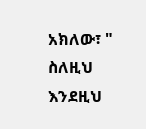አክለው፣ " ስለዚህ እንደዚህ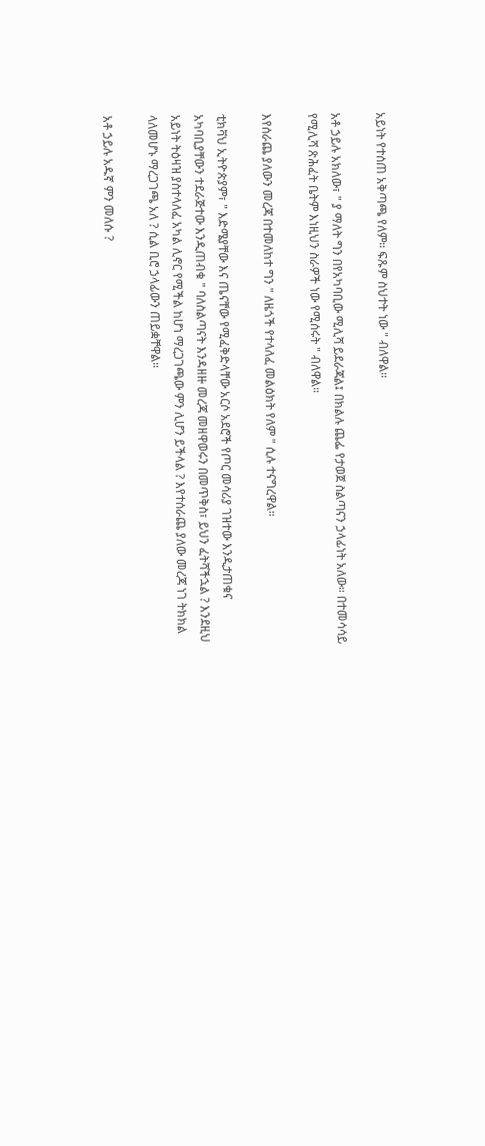አይነት የተሰጠ አቅጣጫ የለም። ፍጹም ስህተት ነው " ብለዋል።

አቶ ኃይሉ አክለው፣ " ያ ማለት ግን በየአካባቢው ሚሊሻ ይደራጃል፤ በክልሉ ጨፌ የታወጀ ስልጣናን ኃላፊነት አለው። በተመሳሳይ የሚሊሻ ጽሕፈት ቤትም እነዚህን ስራዎች ነው የሚሰሩት " ብለዋል።

እየሰራጨ ያለውን መረጃ በተመለከተ ግን " ለዜጎች የተላለፈ መልዕክት የለም " ሲሉ ተናግረዋል።

ቲክቫህ ኢትዮጵያም፣ " እድሜያቸው እና ጤናቸው የሚፈቅድላቸው አርሶ አደሮች የጦር መሳሪያ ገዝተው እንዲታጠቁና አካባቢያቸውን ተደራጅተው እንዲጠብቁ " ባለስልጣናት እንዳዘዙ መረጃ መዘዋወሩን በመጥቅስ፣ ይህን ፈትሻችኋል ? እንደዚህ አይነት ትዕዛዝ ያስተላለፈ አካል ሊኖር የሚችል ከሆነ ማረጋገጫው ምን ሊሆን ይችላል ? እየተሰራጨ ያለው መረጃ ነገ ትክክል ላለመሆኑ ማረጋገጫ አለ ? ሲል ቢሮ ኃላፊውን ጠይቋቸዋል።

አቶ ኃይሉ አዱኛ ምን መለሱ ?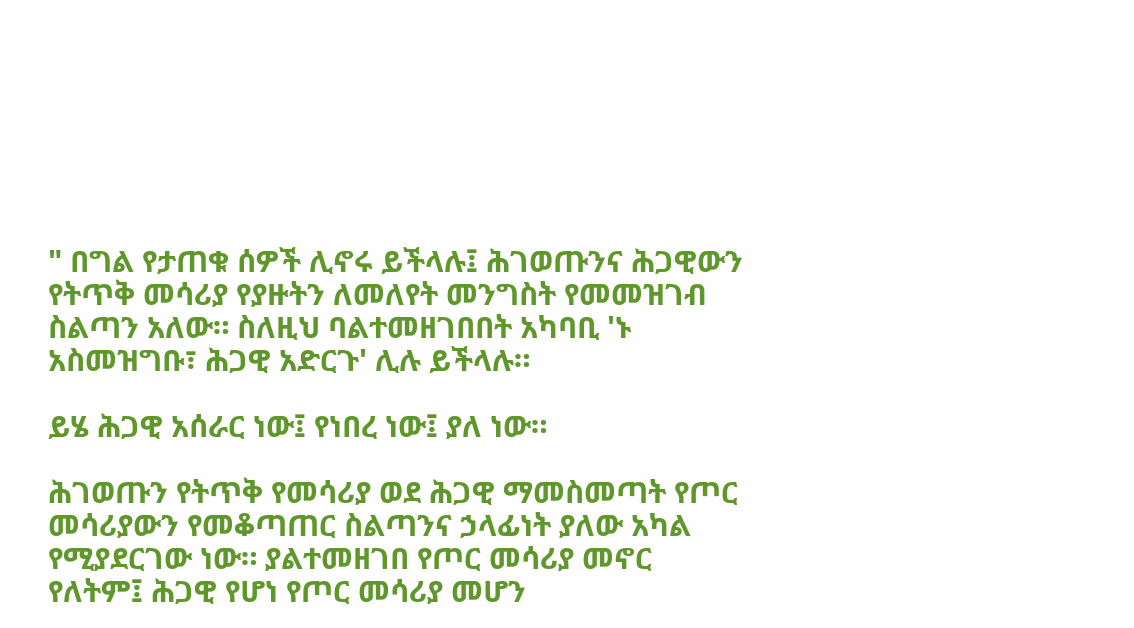" በግል የታጠቁ ሰዎች ሊኖሩ ይችላሉ፤ ሕገወጡንና ሕጋዊውን የትጥቅ መሳሪያ የያዙትን ለመለየት መንግስት የመመዝገብ ስልጣን አለው። ስለዚህ ባልተመዘገበበት አካባቢ 'ኑ አስመዝግቡ፣ ሕጋዊ አድርጉ' ሊሉ ይችላሉ።

ይሄ ሕጋዊ አሰራር ነው፤ የነበረ ነው፤ ያለ ነው።

ሕገወጡን የትጥቅ የመሳሪያ ወደ ሕጋዊ ማመስመጣት የጦር መሳሪያውን የመቆጣጠር ስልጣንና ኃላፊነት ያለው አካል የሚያደርገው ነው። ያልተመዘገበ የጦር መሳሪያ መኖር የለትም፤ ሕጋዊ የሆነ የጦር መሳሪያ መሆን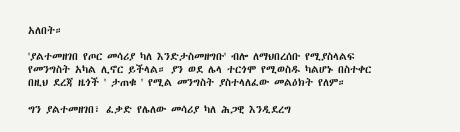አለበት።

'ያልተመዘገበ የጦር መሳሪያ ካለ እንድታስመዘግቡ' ብሎ ለማህበረሰቡ የሚያስላልፍ የመንግስት አካል ሊኖር ይችላል። ያን ወደ ሌላ ተርጎሞ የሚወስዱ ካልሆኑ በስተቀር በዚህ ደረጃ ዜጎች ' ታጠቁ ' የሚል መንግስት ያስተላለፈው መልዕክት የለም።

ግን ያልተመዘገበ፣ ፈቃድ የሌለው መሳሪያ ካለ ሕጋዊ እንዲደረግ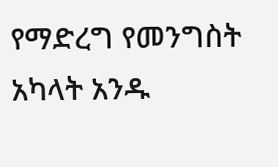የማድረግ የመንግስት አካላት አንዱ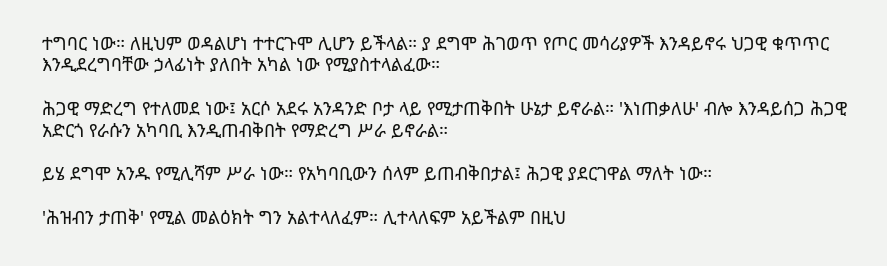ተግባር ነው። ለዚህም ወዳልሆነ ተተርጉሞ ሊሆን ይችላል። ያ ደግሞ ሕገወጥ የጦር መሳሪያዎች እንዳይኖሩ ህጋዊ ቁጥጥር እንዲደረግባቸው ኃላፊነት ያለበት አካል ነው የሚያስተላልፈው።

ሕጋዊ ማድረግ የተለመደ ነው፤ አርሶ አደሩ አንዳንድ ቦታ ላይ የሚታጠቅበት ሁኔታ ይኖራል። 'እነጠቃለሁ' ብሎ እንዳይሰጋ ሕጋዊ አድርጎ የራሱን አካባቢ እንዲጠብቅበት የማድረግ ሥራ ይኖራል።

ይሄ ደግሞ አንዱ የሚሊሻም ሥራ ነው። የአካባቢውን ሰላም ይጠብቅበታል፤ ሕጋዊ ያደርገዋል ማለት ነው።

'ሕዝብን ታጠቅ' የሚል መልዕክት ግን አልተላለፈም። ሊተላለፍም አይችልም በዚህ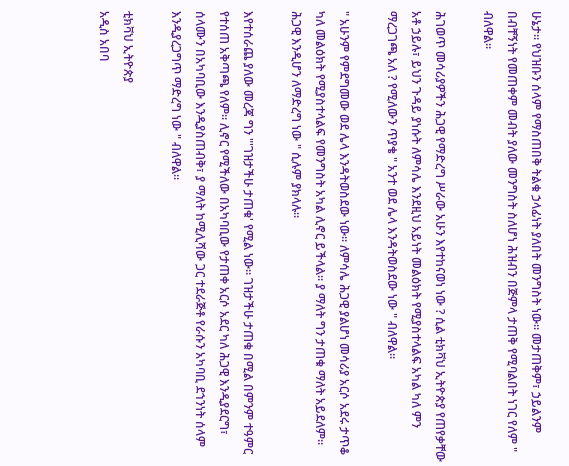ሁኔታ። የህዝቡን ሰላም የማስጠበቅ ትልቁ ኃላፊነት ያለበት መንግስት ነው። መታጠቅም፣ ኃይልንም በብቸኝነት የመጠቀም መብት ያለው መንግስት ስለሆነ ሕዝብን በጅምላ ታጠቅ የሚባልበት ነገር የለም " ብለዋል።

ሕገወጥ መሳሪያዎችን ሕጋዊ የማድረግ ሥራው አሁን እየተከናወነ ነው ? ሲል ቲክቫህ ኢትዮጵያ የጠየቃቸው አቶ ኃይሉ፣ ይህን ጉዳይ ያነሱት ለምሳሌ እንደዚህ አይነት መልዕክት የሚያስተላልፍ አካል ካለ ምን ማረጋገጫ አለ ? የሚለውን ጥያቄ " አንተ ወደ ሌላ እንዳትወስደው ነው " ብለዋል።

" አሁንም የምደግመው ወደ ሌላ እንዳትወስደው ነው። ለምሳሌ ሕጋዊ ያልሆነ መሳሪያ አርሶ አደሩ ታጥቆ ካለ መልዕክት የሚያስተላልፍ የመንግስት አካል ሊኖር ይችላል። ያ ማለት ግን ታጠቁ ማለት አይደለም። ሕጋዊ እንዲሆን ለማድረግ ነው " ሲሉም ያክላሉ።

እየተሰራጨ ያለው መረጃ ግን "'ገዝታችሁ ታጠቁ' የሚል ነው። ገዝታችሁ ታጠቁ በሚል በምንም ተዓምር የተሰጠ አቅጣጫ የለም። ሊኖር የሚችለው በአካባቢው የታጠቀ አርሶ አደር ካለ ሕጋዊ እንዲያደርግ፣ ሰላሙን በአካባቢው እንዲያስጠብቅ፣ ያ ማለት ከሚሊሻው ጋር ተደራጅቶ የራሱን አካባቢ ደኀንነት ሰላም እንዲያረጋግጥ ማድረግ ነው " ብለዋል።

ቲክቫህ ኢትዮጵያ
አዲስ አበባ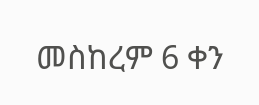መስከረም 6 ቀን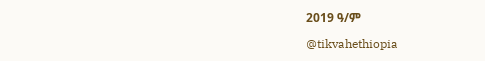2019 ዓ/ም

@tikvahethiopia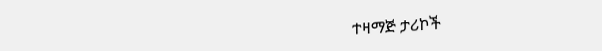ተዛማጅ ታሪኮች